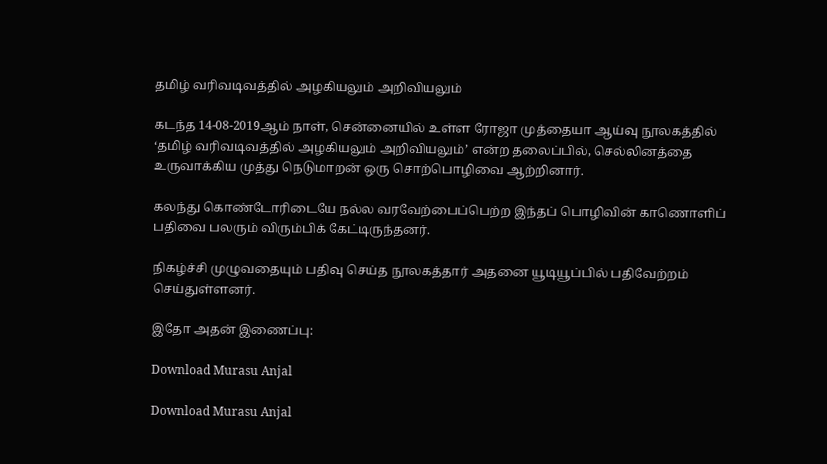தமிழ் வரிவடிவத்தில் அழகியலும் அறிவியலும்

கடந்த 14-08-2019ஆம் நாள், சென்னையில் உள்ள ரோஜா முத்தையா ஆய்வு நூலகத்தில் ‘தமிழ் வரிவடிவத்தில் அழகியலும் அறிவியலும்’ என்ற தலைப்பில், செல்லினத்தை உருவாக்கிய முத்து நெடுமாறன் ஒரு சொற்பொழிவை ஆற்றினார்.

கலந்து கொண்டோரிடையே நல்ல வரவேற்பைப்பெற்ற இந்தப் பொழிவின் காணொளிப் பதிவை பலரும் விரும்பிக் கேட்டிருந்தனர்.

நிகழ்ச்சி முழுவதையும் பதிவு செய்த நூலகத்தார் அதனை யூடியூப்பில் பதிவேற்றம் செய்துள்ளனர்.

இதோ அதன் இணைப்பு:

Download Murasu Anjal

Download Murasu Anjal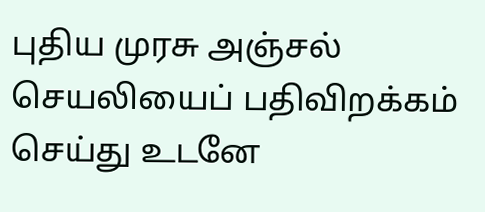புதிய முரசு அஞ்சல் செயலியைப் பதிவிறக்கம் செய்து உடனே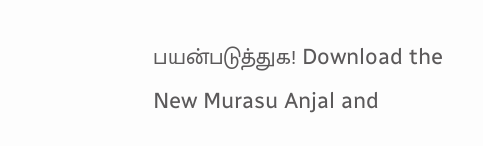பயன்படுத்துக! Download the New Murasu Anjal and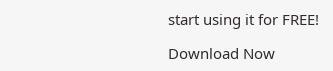start using it for FREE!

Download Now